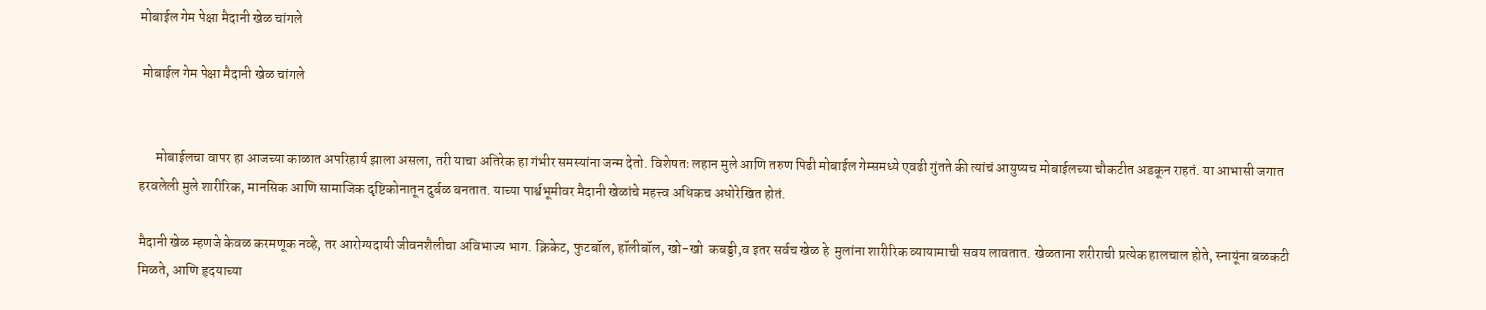मोबाईल गेम पेक्षा मैदानी खेळ चांगले

 मोबाईल गेम पेक्षा मैदानी खेळ चांगले


      मोबाईलचा वापर हा आजच्या काळात अपरिहार्य झाला असला, तरी याचा अतिरेक हा गंभीर समस्यांना जन्म देतो. विशेषतः लहान मुले आणि तरुण पिढी मोबाईल गेम्समध्ये एवढी गुंतते की त्यांचं आयुष्यच मोबाईलच्या चौकटीत अडकून राहतं. या आभासी जगात हरवलेली मुले शारीरिक, मानसिक आणि सामाजिक दृष्टिकोनातून दुर्बळ बनतात. याच्या पार्श्वभूमीवर मैदानी खेळांचे महत्त्व अधिकच अधोरेखित होतं.

मैदानी खेळ म्हणजे केवळ करमणूक नव्हे, तर आरोग्यदायी जीवनशैलीचा अविभाज्य भाग. क्रिकेट, फुटबॉल, हॉलीबॉल, खो-खो  कबड्डी,व इतर सर्वच खेळ हे  मुलांना शारीरिक व्यायामाची सवय लावतात. खेळताना शरीराची प्रत्येक हालचाल होते, स्नायूंना बळकटी मिळते, आणि हृदयाच्या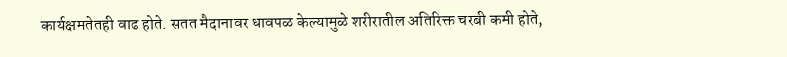कार्यक्षमतेतही वाढ होते. सतत मैदानावर धावपळ केल्यामुळे शरीरातील अतिरिक्त चरबी कमी होते,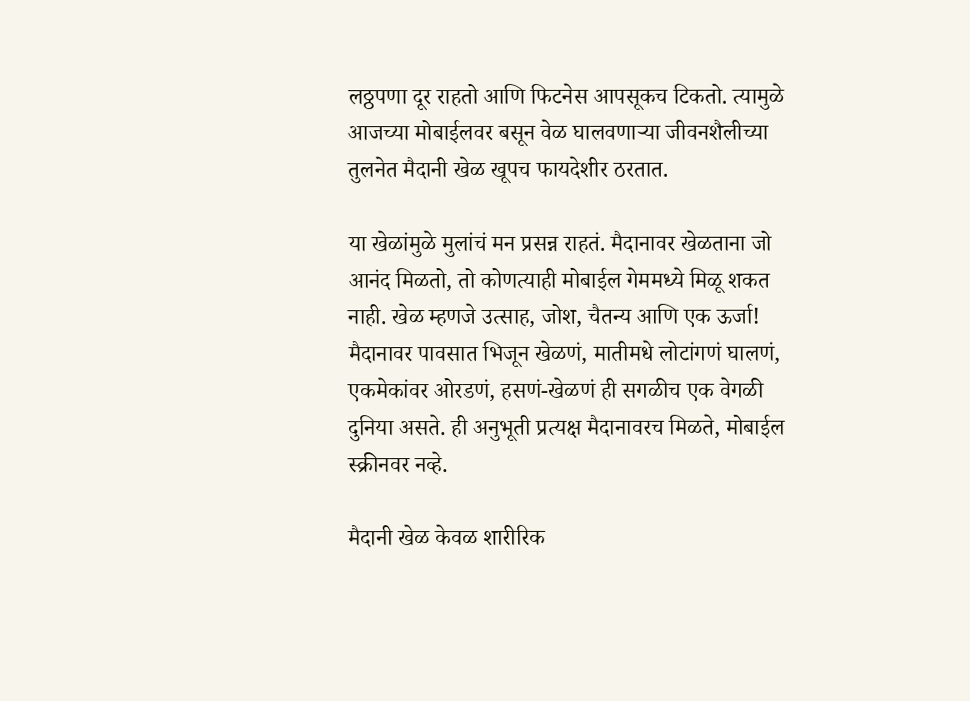लठ्ठपणा दूर राहतो आणि फिटनेस आपसूकच टिकतो. त्यामुळे आजच्या मोबाईलवर बसून वेळ घालवणाऱ्या जीवनशैलीच्या तुलनेत मैदानी खेळ खूपच फायदेशीर ठरतात.

या खेळांमुळे मुलांचं मन प्रसन्न राहतं. मैदानावर खेळताना जो आनंद मिळतो, तो कोणत्याही मोबाईल गेममध्ये मिळू शकत नाही. खेळ म्हणजे उत्साह, जोश, चैतन्य आणि एक ऊर्जा! मैदानावर पावसात भिजून खेळणं, मातीमधे लोटांगणं घालणं, एकमेकांवर ओरडणं, हसणं-खेळणं ही सगळीच एक वेगळी दुनिया असते. ही अनुभूती प्रत्यक्ष मैदानावरच मिळते, मोबाईल स्क्रीनवर नव्हे.

मैदानी खेळ केवळ शारीरिक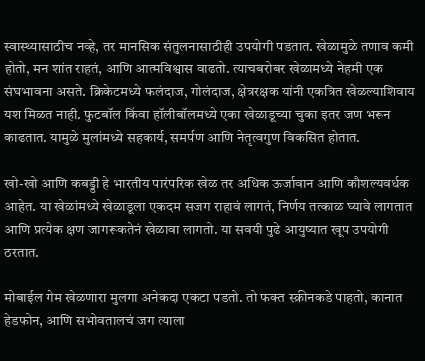स्वास्थ्यासाठीच नव्हे, तर मानसिक संतुलनासाठीही उपयोगी पडतात. खेळामुळे तणाव कमी होतो, मन शांत राहतं, आणि आत्मविश्वास वाढतो. त्याचबरोबर खेळामध्ये नेहमी एक संघभावना असते. क्रिकेटमध्ये फलंदाज, गोलंदाज, क्षेत्ररक्षक यांनी एकत्रित खेळल्याशिवाय यश मिळत नाही. फुटबॉल किंवा हॉलीबॉलमध्ये एका खेळाडूच्या चुका इतर जण भरून काढतात. यामुळे मुलांमध्ये सहकार्य, समर्पण आणि नेतृत्वगुण विकसित होतात.

खो-खो आणि कबड्डी हे भारतीय पारंपरिक खेळ तर अधिक ऊर्जावान आणि कौशल्यवर्धक आहेत. या खेळांमध्ये खेळाडूला एकदम सजग राहावं लागतं, निर्णय तत्काळ घ्यावे लागतात आणि प्रत्येक क्षण जागरूकतेनं खेळावा लागतो. या सवयी पुढे आयुष्यात खूप उपयोगी ठरतात.

मोबाईल गेम खेळणारा मुलगा अनेकदा एकटा पडतो. तो फक्त स्क्रीनकडे पाहतो, कानात हेडफोन, आणि सभोवतालचं जग त्याला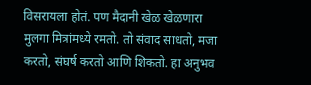विसरायला होतं. पण मैदानी खेळ खेळणारा मुलगा मित्रांमध्ये रमतो. तो संवाद साधतो, मजा करतो, संघर्ष करतो आणि शिकतो. हा अनुभव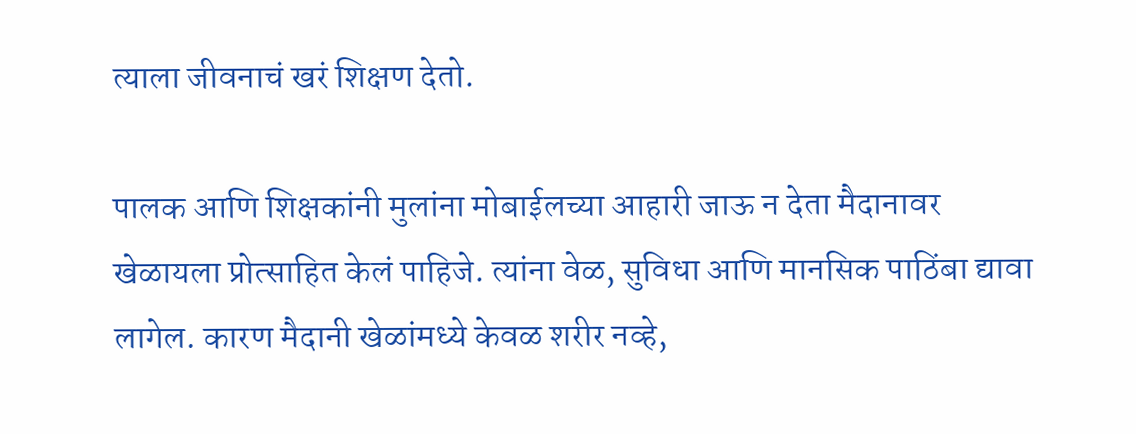त्याला जीवनाचं खरं शिक्षण देतो.

पालक आणि शिक्षकांनी मुलांना मोबाईलच्या आहारी जाऊ न देता मैदानावर खेळायला प्रोत्साहित केलं पाहिजे. त्यांना वेळ, सुविधा आणि मानसिक पाठिंबा द्यावा लागेल. कारण मैदानी खेळांमध्ये केवळ शरीर नव्हे,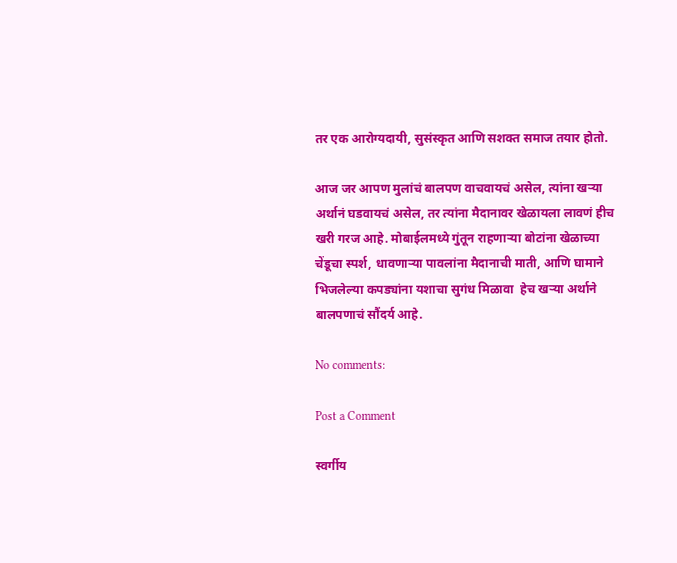तर एक आरोग्यदायी, सुसंस्कृत आणि सशक्त समाज तयार होतो.

आज जर आपण मुलांचं बालपण वाचवायचं असेल, त्यांना खऱ्या अर्थानं घडवायचं असेल, तर त्यांना मैदानावर खेळायला लावणं हीच खरी गरज आहे. मोबाईलमध्ये गुंतून राहणाऱ्या बोटांना खेळाच्या चेंडूचा स्पर्श, धावणाऱ्या पावलांना मैदानाची माती, आणि घामाने भिजलेल्या कपड्यांना यशाचा सुगंध मिळावा  हेच खऱ्या अर्थाने बालपणाचं सौंदर्य आहे.

No comments:

Post a Comment

स्वर्गीय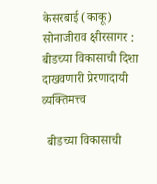केसरबाई (काकू) सोनाजीराव क्षीरसागर : बीडच्या विकासाची दिशा दाखवणारी प्रेरणादायी व्यक्तिमत्त्व

  बीडच्या विकासाची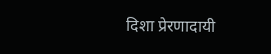दिशा प्रेरणादायी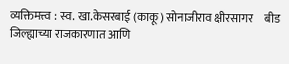व्यक्तिमत्त्व : स्व. खा.केसरबाई (काकू) सोनाजीराव क्षीरसागर     बीड जिल्ह्याच्या राजकारणात आणि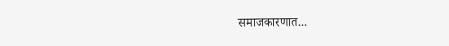समाजकारणात...